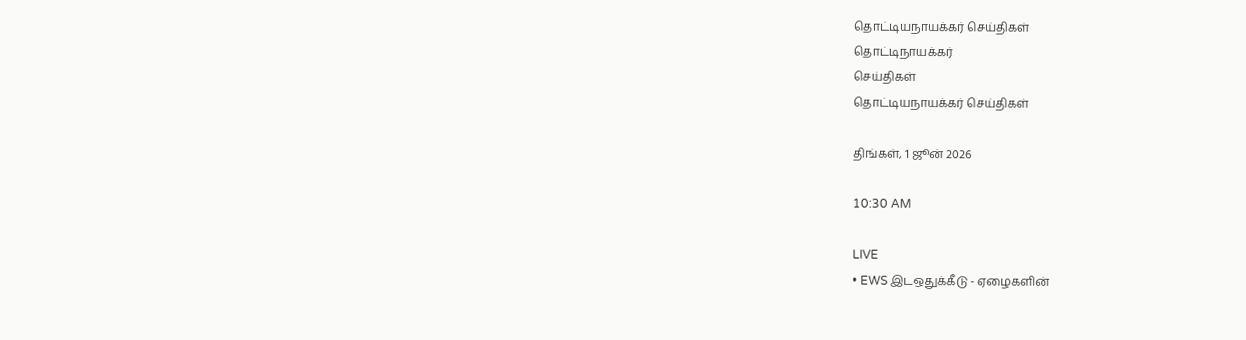தொட்டியநாயக்கர் செய்திகள்
தொட்டிநாயக்கர்
செய்திகள்
தொட்டியநாயக்கர் செய்திகள்

திங்கள், 1 ஜூன் 2026

10:30 AM

LIVE
• EWS இடஒதுக்கீடு - ஏழைகளின்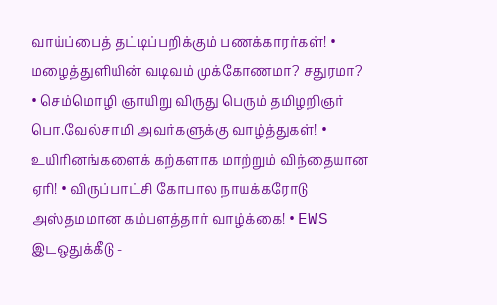வாய்ப்பைத் தட்டிப்பறிக்கும் பணக்காரர்கள்! • மழைத்துளியின் வடிவம் முக்கோணமா? சதுரமா? • செம்மொழி ஞாயிறு விருது பெரும் தமிழறிஞர் பொ.வேல்சாமி அவர்களுக்கு வாழ்த்துகள்! • உயிரினங்களைக் கற்களாக மாற்றும் விந்தையான ஏரி! • விருப்பாட்சி கோபால நாயக்கரோடு அஸ்தமமான கம்பளத்தார் வாழ்க்கை! • EWS இடஒதுக்கீடு -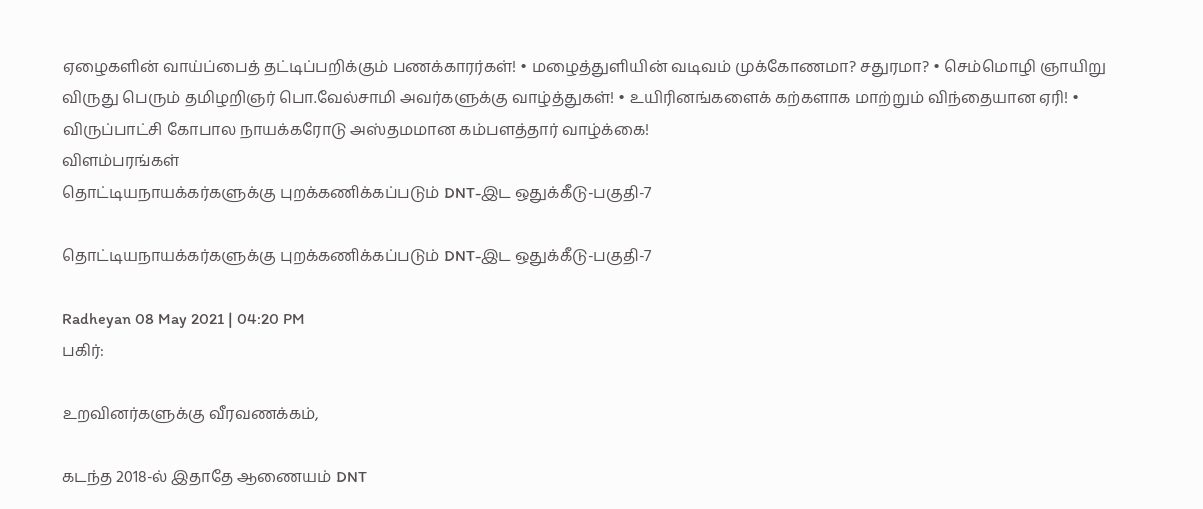ஏழைகளின் வாய்ப்பைத் தட்டிப்பறிக்கும் பணக்காரர்கள்! • மழைத்துளியின் வடிவம் முக்கோணமா? சதுரமா? • செம்மொழி ஞாயிறு விருது பெரும் தமிழறிஞர் பொ.வேல்சாமி அவர்களுக்கு வாழ்த்துகள்! • உயிரினங்களைக் கற்களாக மாற்றும் விந்தையான ஏரி! • விருப்பாட்சி கோபால நாயக்கரோடு அஸ்தமமான கம்பளத்தார் வாழ்க்கை!
விளம்பரங்கள்
தொட்டியநாயக்கர்களுக்கு புறக்கணிக்கப்படும் DNT-இட ஒதுக்கீடு-பகுதி-7

தொட்டியநாயக்கர்களுக்கு புறக்கணிக்கப்படும் DNT-இட ஒதுக்கீடு-பகுதி-7

Radheyan 08 May 2021 | 04:20 PM
பகிர்:

உறவினர்களுக்கு வீரவணக்கம்,

கடந்த 2018-ல் இதாதே ஆணையம் DNT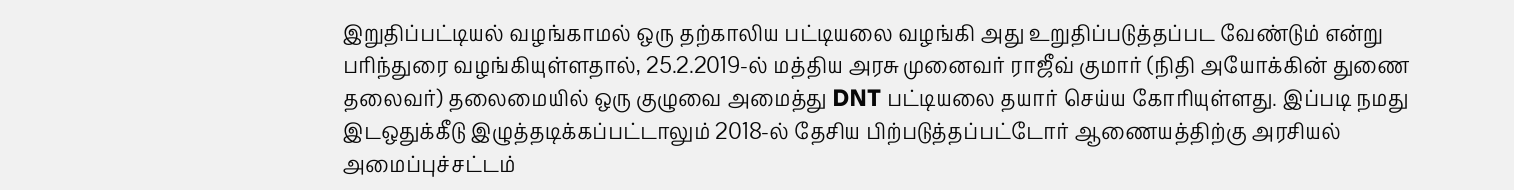இறுதிப்பட்டியல் வழங்காமல் ஒரு தற்காலிய பட்டியலை வழங்கி அது உறுதிப்படுத்தப்பட வேண்டும் என்று பரிந்துரை வழங்கியுள்ளதால், 25.2.2019-ல் மத்திய அரசு முனைவர் ராஜீவ் குமார் (நிதி அயோக்கின் துணை தலைவர்) தலைமையில் ஒரு குழுவை அமைத்து DNT பட்டியலை தயார் செய்ய கோரியுள்ளது. இப்படி நமது இடஒதுக்கீடு இழுத்தடிக்கப்பட்டாலும் 2018-ல் தேசிய பிற்படுத்தப்பட்டோர் ஆணையத்திற்கு அரசியல் அமைப்புச்சட்டம்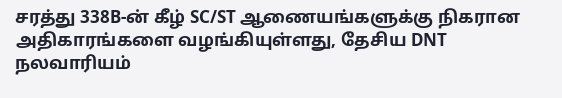சரத்து 338B-ன் கீழ் SC/ST ஆணையங்களுக்கு நிகரான அதிகாரங்களை வழங்கியுள்ளது, தேசிய DNT நலவாரியம்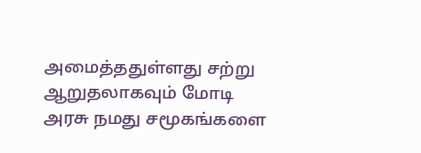அமைத்ததுள்ளது சற்று ஆறுதலாகவும் மோடி அரசு நமது சமூகங்களை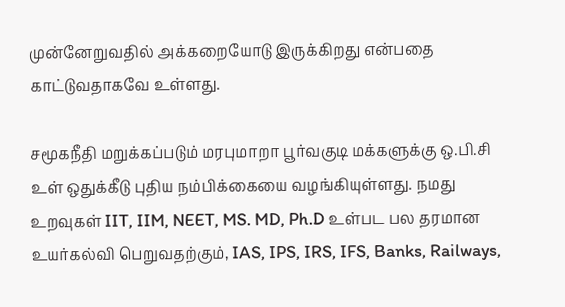முன்னேறுவதில் அக்கறையோடு இருக்கிறது என்பதை காட்டுவதாகவே உள்ளது.

சமூகநீதி மறுக்கப்படும் மரபுமாறா பூர்வகுடி மக்களுக்கு ஒ.பி.சி உள் ஒதுக்கீடு புதிய நம்பிக்கையை வழங்கியுள்ளது. நமது உறவுகள் IIT, IIM, NEET, MS. MD, Ph.D உள்பட பல தரமான உயர்கல்வி பெறுவதற்கும், IAS, IPS, IRS, IFS, Banks, Railways,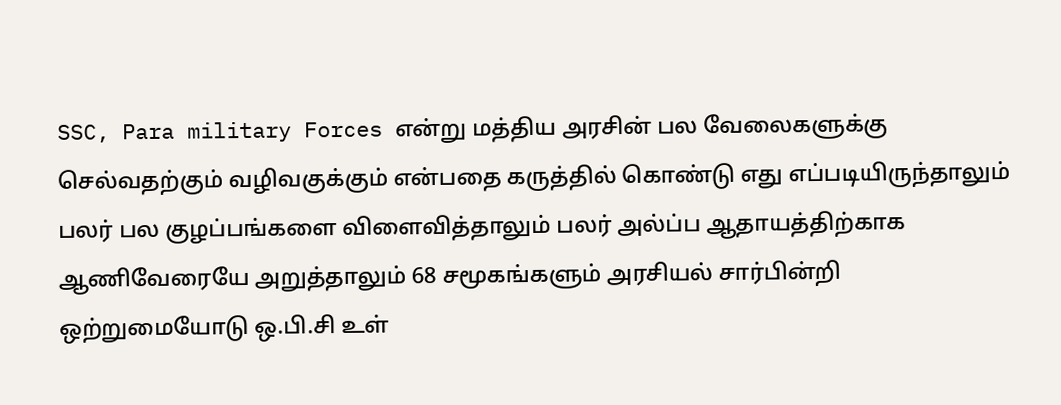SSC, Para military Forces என்று மத்திய அரசின் பல வேலைகளுக்கு செல்வதற்கும் வழிவகுக்கும் என்பதை கருத்தில் கொண்டு எது எப்படியிருந்தாலும் பலர் பல குழப்பங்களை விளைவித்தாலும் பலர் அல்ப்ப ஆதாயத்திற்காக ஆணிவேரையே அறுத்தாலும் 68 சமூகங்களும் அரசியல் சார்பின்றி ஒற்றுமையோடு ஒ.பி.சி உள்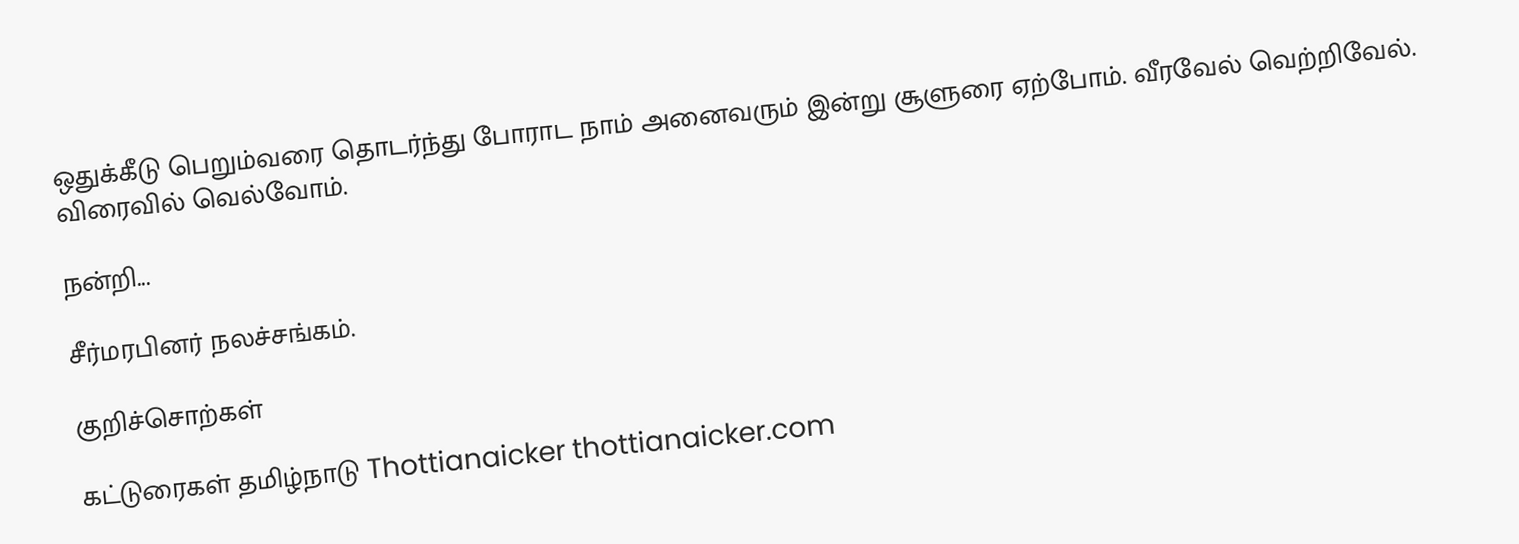ஒதுக்கீடு பெறும்வரை தொடர்ந்து போராட நாம் அனைவரும் இன்று சூளுரை ஏற்போம். வீரவேல் வெற்றிவேல். விரைவில் வெல்வோம்.

நன்றி...

சீர்மரபினர் நலச்சங்கம்.

குறிச்சொற்கள்

கட்டுரைகள் தமிழ்நாடு Thottianaicker thottianaicker.com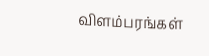விளம்பரங்கள்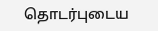தொடர்புடைய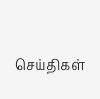செய்திகள்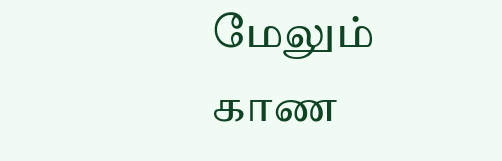மேலும் காண